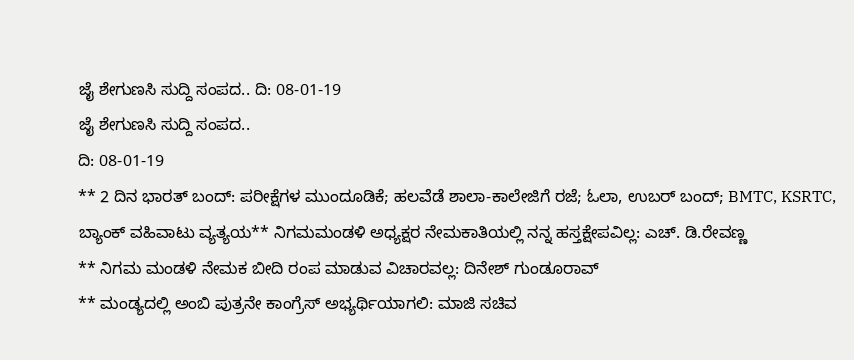ಜೈ ಶೇಗುಣಸಿ ಸುದ್ದಿ ಸಂಪದ.. ದಿ: 08-01-19
ಜೈ ಶೇಗುಣಸಿ ಸುದ್ದಿ ಸಂಪದ..
ದಿ: 08-01-19
** 2 ದಿನ ಭಾರತ್ ಬಂದ್: ಪರೀಕ್ಷೆಗಳ ಮುಂದೂಡಿಕೆ; ಹಲವೆಡೆ ಶಾಲಾ-ಕಾಲೇಜಿಗೆ ರಜೆ; ಓಲಾ, ಉಬರ್ ಬಂದ್; BMTC, KSRTC, ಬ್ಯಾಂಕ್ ವಹಿವಾಟು ವ್ಯತ್ಯಯ** ನಿಗಮಮಂಡಳಿ ಅಧ್ಯಕ್ಷರ ನೇಮಕಾತಿಯಲ್ಲಿ ನನ್ನ ಹಸ್ತಕ್ಷೇಪವಿಲ್ಲ: ಎಚ್. ಡಿ.ರೇವಣ್ಣ
** ನಿಗಮ ಮಂಡಳಿ ನೇಮಕ ಬೀದಿ ರಂಪ ಮಾಡುವ ವಿಚಾರವಲ್ಲ: ದಿನೇಶ್ ಗುಂಡೂರಾವ್
** ಮಂಡ್ಯದಲ್ಲಿ ಅಂಬಿ ಪುತ್ರನೇ ಕಾಂಗ್ರೆಸ್ ಅಭ್ಯರ್ಥಿಯಾಗಲಿ: ಮಾಜಿ ಸಚಿವ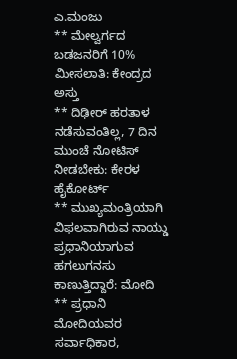ಎ.ಮಂಜು
** ಮೇಲ್ವರ್ಗದ ಬಡಜನರಿಗೆ 10% ಮೀಸಲಾತಿ: ಕೇಂದ್ರದ ಅಸ್ತು
** ದಿಢೀರ್ ಹರತಾಳ ನಡೆಸುವಂತಿಲ್ಲ, 7 ದಿನ ಮುಂಚೆ ನೋಟಿಸ್ ನೀಡಬೇಕು: ಕೇರಳ ಹೈಕೋರ್ಟ್
** ಮುಖ್ಯಮಂತ್ರಿಯಾಗಿ ವಿಫಲವಾಗಿರುವ ನಾಯ್ಡು ಪ್ರಧಾನಿಯಾಗುವ ಹಗಲುಗನಸು ಕಾಣುತ್ತಿದ್ದಾರೆ: ಮೋದಿ
** ಪ್ರಧಾನಿ ಮೋದಿಯವರ ಸರ್ವಾಧಿಕಾರ,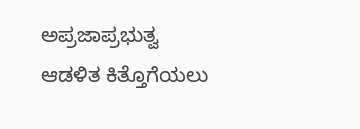ಅಪ್ರಜಾಪ್ರಭುತ್ವ ಆಡಳಿತ ಕಿತ್ತೊಗೆಯಲು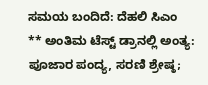ಸಮಯ ಬಂದಿದೆ: ದೆಹಲಿ ಸಿಎಂ
** ಅಂತಿಮ ಟೆಸ್ಟ್ ಡ್ರಾನಲ್ಲಿ ಅಂತ್ಯ: ಪೂಜಾರ ಪಂದ್ಯ, ಸರಣಿ ಶ್ರೇಷ್ಠ;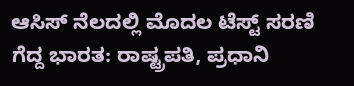ಆಸಿಸ್ ನೆಲದಲ್ಲಿ ಮೊದಲ ಟೆಸ್ಟ್ ಸರಣಿ ಗೆದ್ದ ಭಾರತ: ರಾಷ್ಟ್ರಪತಿ, ಪ್ರಧಾನಿ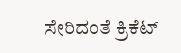ಸೇರಿದಂತೆ ಕ್ರಿಕೆಟ್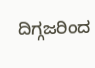ದಿಗ್ಗಜರಿಂದ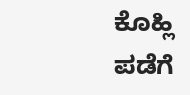ಕೊಹ್ಲಿ ಪಡೆಗೆ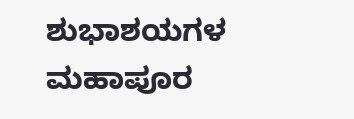ಶುಭಾಶಯಗಳ ಮಹಾಪೂರ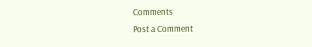Comments
Post a Comment